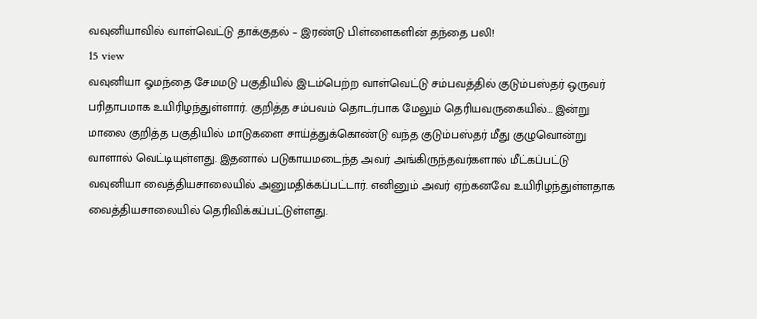வவுனியாவில் வாள்வெட்டு தாக்குதல் – இரண்டு பிள்ளைகளின் தந்தை பலி!
15 view
வவுனியா ஓமந்தை சேமமடு பகுதியில் இடம்பெற்ற வாள்வெட்டு சம்பவத்தில் குடும்பஸ்தர் ஒருவர் பரிதாபமாக உயிரிழந்துள்ளார். குறித்த சம்பவம் தொடர்பாக மேலும் தெரியவருகையில்… இன்று மாலை குறித்த பகுதியில் மாடுகளை சாய்த்துக்கொண்டு வந்த குடும்பஸ்தர் மீது குழுவொன்று வாளால் வெட்டியுள்ளது. இதனால் படுகாயமடைந்த அவர் அங்கிருந்தவர்களால் மீட்கப்பட்டு வவுனியா வைத்தியசாலையில் அனுமதிக்கப்பட்டார். எனினும் அவர் ஏற்கனவே உயிரிழந்துள்ளதாக வைத்தியசாலையில் தெரிவிக்கப்பட்டுள்ளது.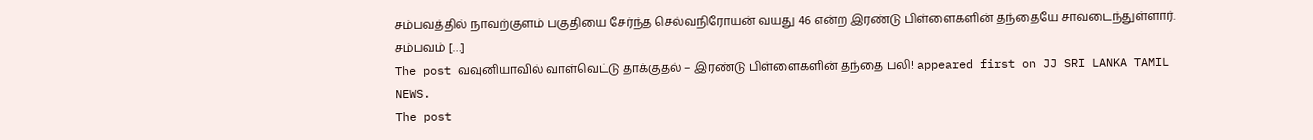சம்பவத்தில் நாவற்குளம் பகுதியை சேர்ந்த செல்வநிரோயன் வயது 46 என்ற இரண்டு பிள்ளைகளின் தந்தையே சாவடைந்துள்ளார். சம்பவம் […]
The post வவுனியாவில் வாள்வெட்டு தாக்குதல் – இரண்டு பிள்ளைகளின் தந்தை பலி! appeared first on JJ SRI LANKA TAMIL NEWS.
The post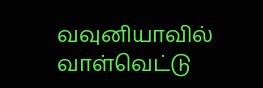வவுனியாவில் வாள்வெட்டு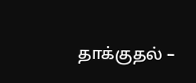தாக்குதல் –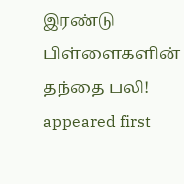இரண்டு பிள்ளைகளின் தந்தை பலி! appeared first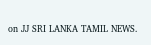on JJ SRI LANKA TAMIL NEWS.